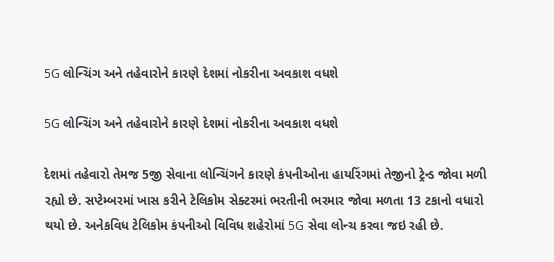5G લોન્ચિંગ અને તહેવારોને કારણે દેશમાં નોકરીના અવકાશ વધશે

5G લોન્ચિંગ અને તહેવારોને કારણે દેશમાં નોકરીના અવકાશ વધશે

દેશમાં તહેવારો તેમજ 5જી સેવાના લોન્ચિંગને કારણે કંપનીઓના હાયરિંગમાં તેજીનો ટ્રેન્ડ જોવા મળી રહ્યો છે. સપ્ટેમ્બરમાં ખાસ કરીને ટેલિકોમ સેક્ટરમાં ભરતીની ભરમાર જોવા મળતા 13 ટકાનો વધારો થયો છે. અનેકવિધ ટેલિકોમ કંપનીઓ વિવિધ શહેરોમાં 5G સેવા લોન્ચ કરવા જઇ રહી છે.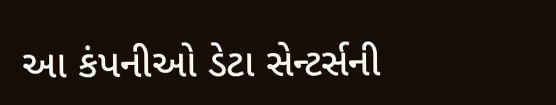આ કંપનીઓ ડેટા સેન્ટર્સની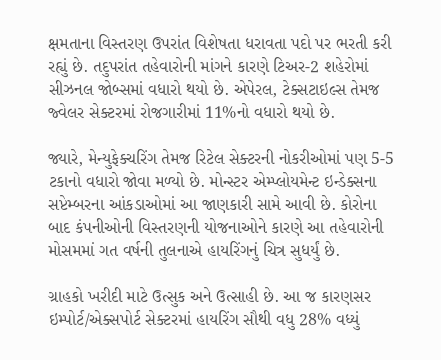ક્ષમતાના વિસ્તરણ ઉપરાંત વિશેષતા ધરાવતા પદો પર ભરતી કરી રહ્યું છે. તદુપરાંત તહેવારોની માંગને કારણે ટિઅર-2 શહેરોમાં સીઝનલ જોબ્સમાં વધારો થયો છે. એપેરલ, ટેક્સટાઇલ્સ તેમજ જ્વેલર સેક્ટરમાં રોજગારીમાં 11%નો વધારો થયો છે.

જ્યારે, મેન્યુફેક્ચરિંગ તેમજ રિટેલ સેક્ટરની નોકરીઓમાં પણ 5-5 ટકાનો વધારો જોવા મળ્યો છે. મોન્સ્ટર એમ્પ્લોયમેન્ટ ઇન્ડેક્સના સપ્ટેમ્બરના આંકડાઓમાં આ જાણકારી સામે આવી છે. કોરોના બાદ કંપનીઓની વિસ્તરણની યોજનાઓને કારણે આ તહેવારોની મોસમમાં ગત વર્ષની તુલનાએ હાયરિંગનું ચિત્ર સુધર્યું છે.

ગ્રાહકો ખરીદી માટે ઉત્સુક અને ઉત્સાહી છે. આ જ કારણસર ઇમ્પોર્ટ/એક્સપોર્ટ સેક્ટરમાં હાયરિંગ સૌથી વધુ 28% વધ્યું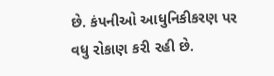છે. કંપનીઓ આધુનિકીકરણ પર વધુ રોકાણ કરી રહી છે.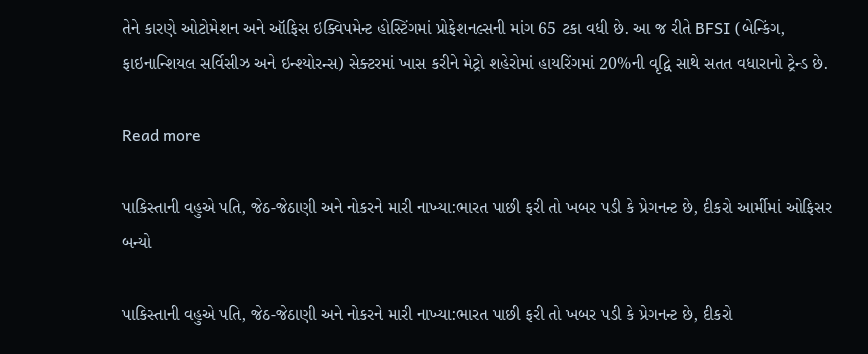તેને કારણે ઓટોમેશન અને ઑફિસ ઇક્વિપમેન્ટ હોસ્ટિંગમાં પ્રોફેશનલ્સની માંગ 65 ટકા વધી છે. આ જ રીતે BFSI (બેન્કિંગ, ફાઇનાન્શિયલ સર્વિસીઝ અને ઇન્શ્યોરન્સ) સેક્ટરમાં ખાસ કરીને મેટ્રો શહેરોમાં હાયરિંગમાં 20%ની વૃદ્વિ સાથે સતત વધારાનો ટ્રેન્ડ છે.

Read more

પાકિસ્તાની વહુએ પતિ, જેઠ-જેઠાણી અને નોકરને મારી નાખ્યા:ભારત પાછી ફરી તો ખબર પડી કે પ્રેગનન્ટ છે, દીકરો આર્મીમાં ઓફિસર બન્યો

પાકિસ્તાની વહુએ પતિ, જેઠ-જેઠાણી અને નોકરને મારી નાખ્યા:ભારત પાછી ફરી તો ખબર પડી કે પ્રેગનન્ટ છે, દીકરો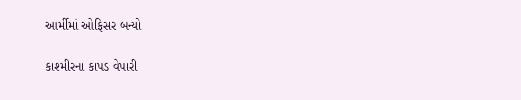આર્મીમાં ઓફિસર બન્યો

કાશ્મીરના કાપડ વેપારી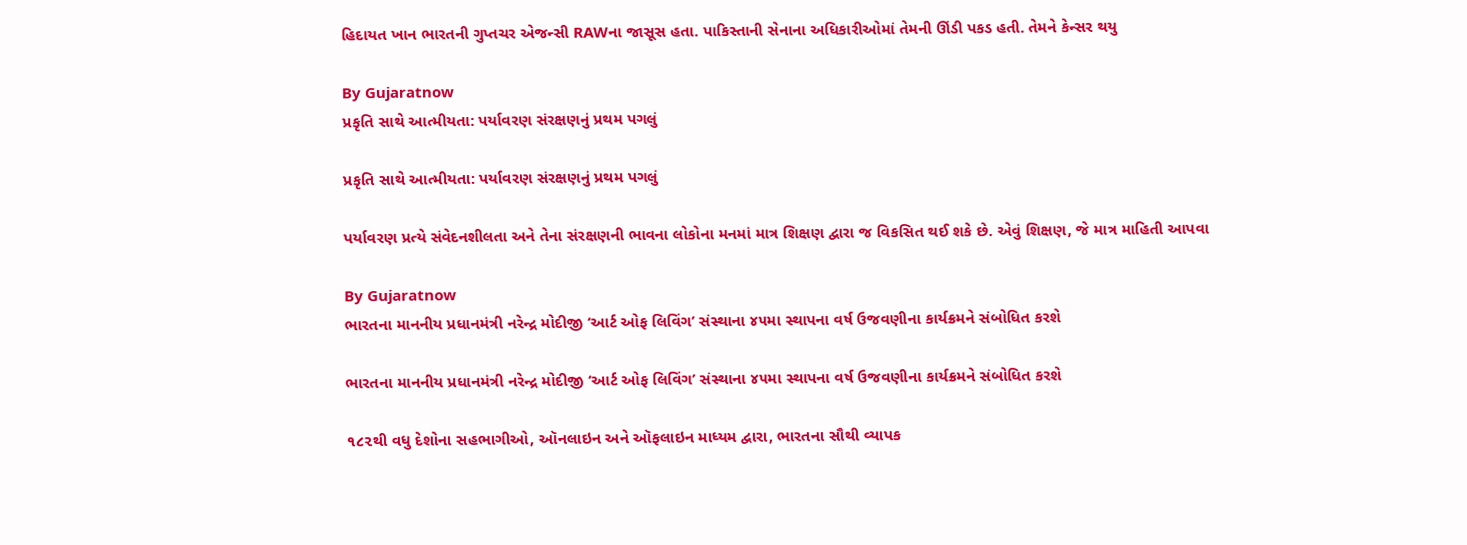હિદાયત ખાન ભારતની ગુપ્તચર એજન્સી RAWના જાસૂસ હતા. પાકિસ્તાની સેનાના અધિકારીઓમાં તેમની ઊંડી પકડ હતી. તેમને કેન્સર થયુ

By Gujaratnow
પ્રકૃતિ સાથે આત્મીયતા: પર્યાવરણ સંરક્ષણનું પ્રથમ પગલું

પ્રકૃતિ સાથે આત્મીયતા: પર્યાવરણ સંરક્ષણનું પ્રથમ પગલું

પર્યાવરણ પ્રત્યે સંવેદનશીલતા અને તેના સંરક્ષણની ભાવના લોકોના મનમાં માત્ર શિક્ષણ દ્વારા જ વિકસિત થઈ શકે છે. એવું શિક્ષણ, જે માત્ર માહિતી આપવા

By Gujaratnow
ભારતના માનનીય પ્રધાનમંત્રી નરેન્દ્ર મોદીજી ‘આર્ટ ઓફ લિવિંગ’ સંસ્થાના ૪૫મા સ્થાપના વર્ષ ઉજવણીના કાર્યક્રમને સંબોધિત કરશે

ભારતના માનનીય પ્રધાનમંત્રી નરેન્દ્ર મોદીજી ‘આર્ટ ઓફ લિવિંગ’ સંસ્થાના ૪૫મા સ્થાપના વર્ષ ઉજવણીના કાર્યક્રમને સંબોધિત કરશે

૧૮૨થી વધુ દેશોના સહભાગીઓ, ઑનલાઇન અને ઑફલાઇન માધ્યમ દ્વારા, ભારતના સૌથી વ્યાપક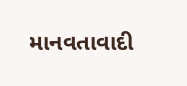માનવતાવાદી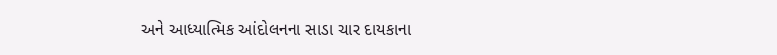અને આધ્યાત્મિક આંદોલનના સાડા ચાર દાયકાના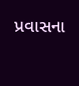પ્રવાસના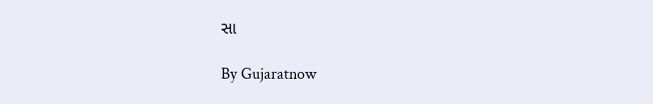સા

By Gujaratnow